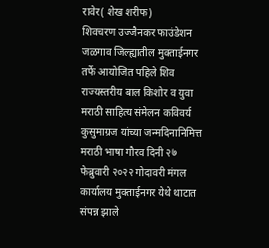रावेर( शेख शरीफ)
शिवचरण उज्जैनकर फाउंडेशन जळगाव जिल्ह्यातील मुक्ताईनगर तर्फे आयोजित पहिले शिव राज्यस्तरीय बाल किशोर व युवा मराठी साहित्य संमेलन कविवर्य कुसुमाग्रज यांच्या जन्मदिनानिमित्त मराठी भाषा गौरव दिनी २७ फेब्रुवारी २०२२ गोदावरी मंगल कार्यालय मुक्ताईनगर येथे थाटात संपन्न झाले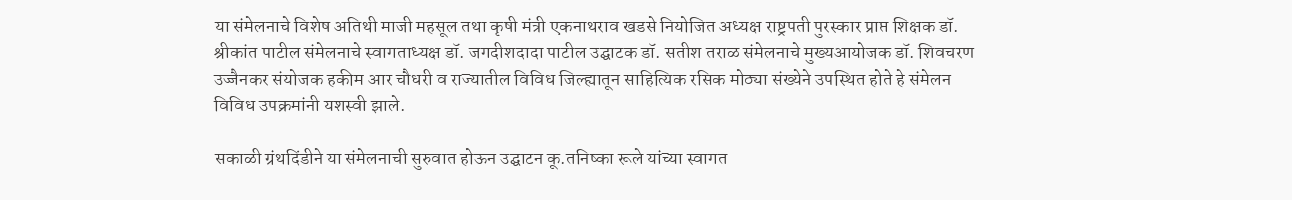या संमेलनाचे विशेष अतिथी माजी महसूल तथा कृषी मंत्री एकनाथराव खडसे नियोजित अध्यक्ष राष्ट्रपती पुरस्कार प्राप्त शिक्षक डॉ. श्रीकांत पाटील संमेलनाचे स्वागताध्यक्ष डॉ. जगदीशदादा पाटील उद्घाटक डॉ. सतीश तराळ संमेलनाचे मुख्यआयोजक डॉ. शिवचरण उज्जैनकर संयोजक हकीम आर चौधरी व राज्यातील विविध जिल्ह्यातून साहित्यिक रसिक मोठ्या संख्येने उपस्थित होते हे संमेलन विविध उपक्रमांनी यशस्वी झाले.

सकाळी ग्रंथदिंडीने या संमेलनाची सुरुवात होऊन उद्घाटन कू.तनिष्का रूले यांच्या स्वागत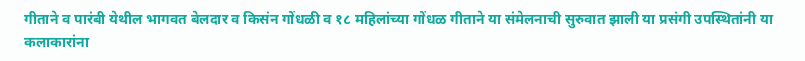गीताने व पारंबी येथील भागवत बेलदार व किसंन गोंधळी व १८ महिलांच्या गोंधळ गीताने या संमेलनाची सुरुवात झाली या प्रसंगी उपस्थितांनी या कलाकारांना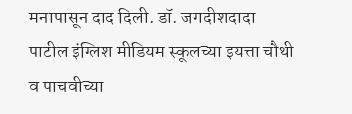मनापासून दाद दिली. डॉ. जगदीशदादा पाटील इंग्लिश मीडियम स्कूलच्या इयत्ता चौथी व पाचवीच्या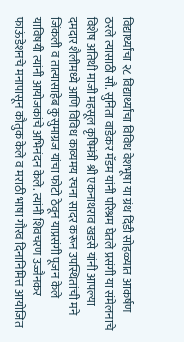विद्यार्थ्यांचा २८ विद्यार्थ्यांचा विविध वेशभूषा या ग्रंथ दिंडी सोहळ्यात आकर्षण ठरले त्यासाठी सौ. सुनिता वाडेकर मॅडम यांनी परिश्रम घेतले प्रसंगी या संमेलनाचे विशेष अतिथी माजी महसूल कृषिमंत्री श्री एकनाथराव खडसे यांनी आपल्या दमदार शैलीमध्ये आणि विविध काव्यमय रचना सादर करून उपस्थितांची मने जिंकली व तात्यासाहेब कुसुमाग्रज यांचा फोटो ठेवून याप्रसंगी पूजन केले याविषयी त्यांनी आयोजकांचे अभिनंदन केले. त्यांनी शिवचरण उज्जैनकर फाऊंडेशनचे मनापासून कौतुक केले व मराठी भाषा गौरव दिनानिमित्त आयोजित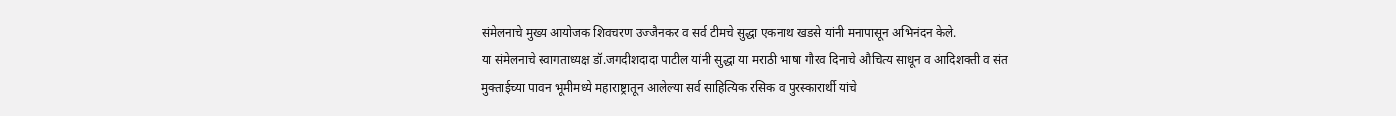संमेलनाचे मुख्य आयोजक शिवचरण उज्जैनकर व सर्व टीमचे सुद्धा एकनाथ खडसे यांनी मनापासून अभिनंदन केले.
या संमेलनाचे स्वागताध्यक्ष डॉ.जगदीशदादा पाटील यांनी सुद्धा या मराठी भाषा गौरव दिनाचे औचित्य साधून व आदिशक्ती व संत मुक्ताईच्या पावन भूमीमध्ये महाराष्ट्रातून आलेल्या सर्व साहित्यिक रसिक व पुरस्कारार्थी यांचे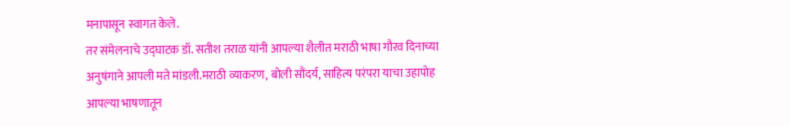मनापासून स्वागत केले.
तर संमेलनाचे उद्घाटक डॉ. सतीश तराळ यांनी आपल्या शैलीत मराठी भाषा गौरव दिनाच्या अनुषंगाने आपली मते मांडली.मराठी व्याकरण, बोली सौंदर्य, साहित्य परंपरा याचा उहापोह आपल्या भाषणातून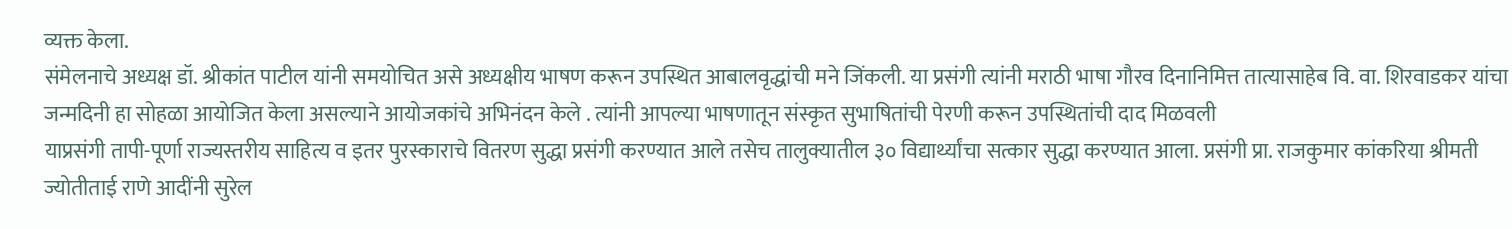व्यक्त केला.
संमेलनाचे अध्यक्ष डॉ. श्रीकांत पाटील यांनी समयोचित असे अध्यक्षीय भाषण करून उपस्थित आबालवृद्धांची मने जिंकली. या प्रसंगी त्यांनी मराठी भाषा गौरव दिनानिमित्त तात्यासाहेब वि. वा. शिरवाडकर यांचा जन्मदिनी हा सोहळा आयोजित केला असल्याने आयोजकांचे अभिनंदन केले . त्यांनी आपल्या भाषणातून संस्कृत सुभाषितांची पेरणी करून उपस्थितांची दाद मिळवली
याप्रसंगी तापी-पूर्णा राज्यस्तरीय साहित्य व इतर पुरस्काराचे वितरण सुद्धा प्रसंगी करण्यात आले तसेच तालुक्यातील ३० विद्यार्थ्यांचा सत्कार सुद्धा करण्यात आला. प्रसंगी प्रा. राजकुमार कांकरिया श्रीमती ज्योतीताई राणे आदींनी सुरेल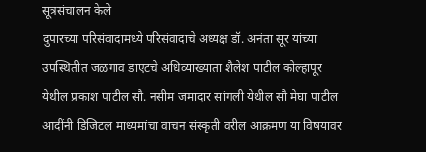सूत्रसंचालन केले
दुपारच्या परिसंवादामध्ये परिसंवादाचे अध्यक्ष डॉ. अनंता सूर यांच्या उपस्थितीत जळगाव डाएटचे अधिव्याख्याता शैलेश पाटील कोल्हापूर येथील प्रकाश पाटील सौ. नसीम जमादार सांगली येथील सौ मेघा पाटील आदींनी डिजिटल माध्यमांचा वाचन संस्कृती वरील आक्रमण या विषयावर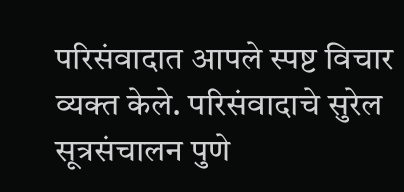परिसंवादात आपले स्पष्ट विचार व्यक्त केले. परिसंवादाचे सुरेल सूत्रसंचालन पुणे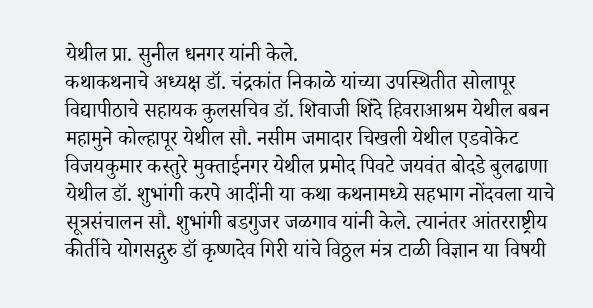येथील प्रा. सुनील धनगर यांनी केले.
कथाकथनाचे अध्यक्ष डॉ. चंद्रकांत निकाळे यांच्या उपस्थितीत सोलापूर विद्यापीठाचे सहायक कुलसचिव डॉ. शिवाजी शिंदे हिवराआश्रम येथील बबन महामुने कोल्हापूर येथील सौ. नसीम जमादार चिखली येथील एडवोकेट विजयकुमार कस्तुरे मुक्ताईनगर येथील प्रमोद पिवटे जयवंत बोदडे बुलढाणा येथील डॉ. शुभांगी करपे आदींनी या कथा कथनामध्ये सहभाग नोंदवला याचे सूत्रसंचालन सौ. शुभांगी बडगुजर जळगाव यांनी केले. त्यानंतर आंतरराष्ट्रीय कीर्तीचे योगसद्गुरु डॉ कृष्णदेव गिरी यांचे विठ्ठल मंत्र टाळी विज्ञान या विषयी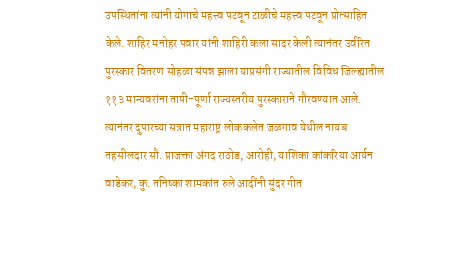उपस्थितांना त्यांनी योगाचे महत्त्व पटवून टाळीचे महत्त्व पटवून प्रोत्साहित केले. शाहिर मनोहर पवार यांनी शाहिरी कला सादर केली त्यानंतर उर्वरित पुरस्कार वितरण सोहळा संपन्न झाला याप्रसंगी राज्यातील विविध जिल्ह्यातील ११३ मान्यवरांना तापी-पूर्णा राज्यस्तरीय पुरस्काराने गौरवण्यात आले.
त्यानंतर दुपारच्या सत्रात महाराष्ट्र लोककलेत जळगाव येथील नायब तहसीलदार सौ. प्राजक्ता अंगद राठोड, आरोही, याशिका कांकरिया आर्यन वाडेकर, कु. तनिष्का शामकांत रुले आदींनी सुंदर गीत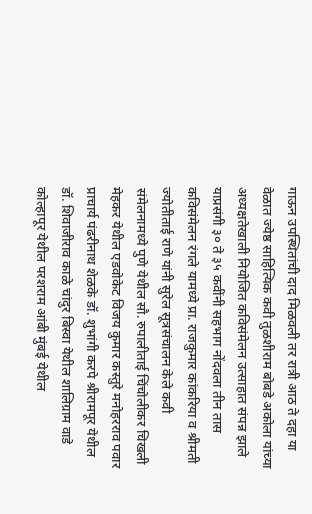गाऊन उपस्थितांची दाद मिळवली तर रात्री आठ ते दहा या वेळात ज्येष्ठ साहित्यिक कवी तुळशीराम बोबडे अकोला यांच्या अध्यक्षतेखाली नियोजित कविसंमेलन उत्साहात संपन्न झाले याप्रसंगी ३० ते ३५ कवींनी सहभाग नोंदवला तीन तास कविसंमेलन रंगले यामध्ये प्रा. राजकुमार कांकरिया व श्रीमती ज्योतीताई राणे यांनी सुरेल सूत्रसंचालन केले कवी संमेलनामध्ये पुणे येथील सौ. रुपालीताई चिंचोलीकर चिखली मेहकर येथील एडवोकेट विजय कुमार कस्तुरे मनोहरराव पवार प्राचार्य पंढरीनाथ शेळके डॉ. शुभांगी करपे श्रीरामपूर येथील डॉ. शिवाजीराव काळे चांदुर बिस्वा येथील शालिग्राम वाडे कोल्हापूर येथील परशराम आंबी मुंबई येथील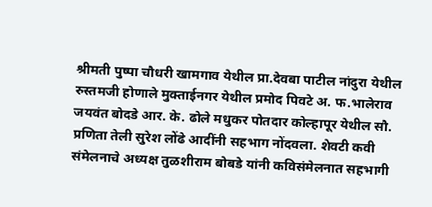श्रीमती पुष्पा चौधरी खामगाव येथील प्रा.देवबा पाटील नांदुरा येथील रुस्तमजी होणाले मुक्ताईनगर येथील प्रमोद पिवटे अ. फ.भालेराव जयवंत बोदडे आर. के. ढोले मधुकर पोतदार कोल्हापूर येथील सौ. प्रणिता तेली सुरेश लोंढे आदींनी सहभाग नोंदवला. शेवटी कवी संमेलनाचे अध्यक्ष तुळशीराम बोबडे यांनी कविसंमेलनात सहभागी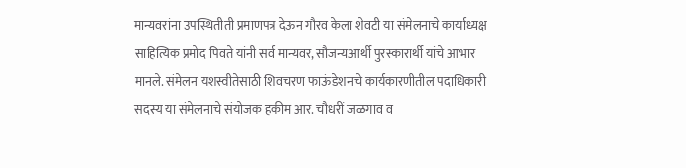मान्यवरांना उपस्थितीती प्रमाणपत्र देऊन गौरव केला शेवटी या संमेलनाचे कार्याध्यक्ष साहित्यिक प्रमोद पिवते यांनी सर्व मान्यवर, सौजन्यआर्थी पुरस्कारार्थी यांचे आभार मानले. संमेलन यशस्वीतेसाठी शिवचरण फाऊंडेशनचे कार्यकारणीतील पदाधिकारी सदस्य या संमेलनाचे संयोजक हकीम आर. चौधरीं जळगाव व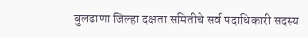बुलढाणा जिल्हा दक्षता समितीचे सर्व पदाधिकारी सदस्य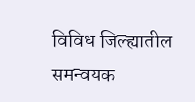विविध जिल्ह्यातील समन्वयक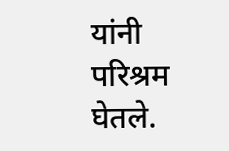यांनी परिश्रम घेतले.